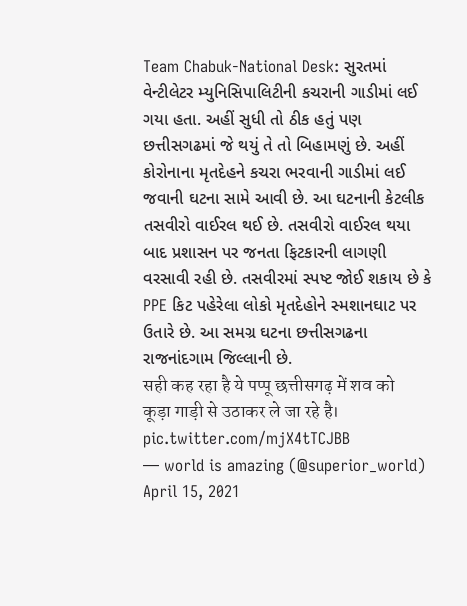Team Chabuk-National Desk: સુરતમાં વેન્ટીલેટર મ્યુનિસિપાલિટીની કચરાની ગાડીમાં લઈ ગયા હતા. અહીં સુધી તો ઠીક હતું પણ છત્તીસગઢમાં જે થયું તે તો બિહામણું છે. અહીં કોરોનાના મૃતદેહને કચરા ભરવાની ગાડીમાં લઈ જવાની ઘટના સામે આવી છે. આ ઘટનાની કેટલીક તસવીરો વાઈરલ થઈ છે. તસવીરો વાઈરલ થયા બાદ પ્રશાસન પર જનતા ફિટકારની લાગણી વરસાવી રહી છે. તસવીરમાં સ્પષ્ટ જોઈ શકાય છે કે PPE કિટ પહેરેલા લોકો મૃતદેહોને સ્મશાનઘાટ પર ઉતારે છે. આ સમગ્ર ઘટના છત્તીસગઢના રાજનાંદગામ જિલ્લાની છે.
सही कह रहा है ये पप्पू छत्तीसगढ़ में शव को कूड़ा गाड़ी से उठाकर ले जा रहे है। pic.twitter.com/mjX4tTCJBB
— world is amazing (@superior_world) April 15, 2021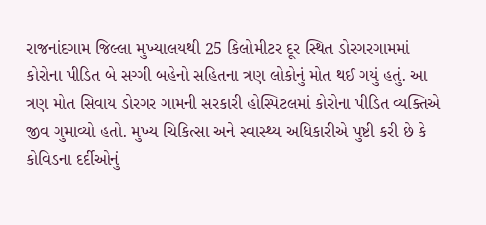રાજનાંદગામ જિલ્લા મુખ્યાલયથી 25 કિલોમીટર દૂર સ્થિત ડોરગરગામમાં કોરોના પીડિત બે સગ્ગી બહેનો સહિતના ત્રણ લોકોનું મોત થઈ ગયું હતું. આ ત્રણ મોત સિવાય ડોરગર ગામની સરકારી હોસ્પિટલમાં કોરોના પીડિત વ્યક્તિએ જીવ ગુમાવ્યો હતો. મુખ્ય ચિકિત્સા અને સ્વાસ્થ્ય અધિકારીએ પુષ્ટી કરી છે કે કોવિડના દર્દીઓનું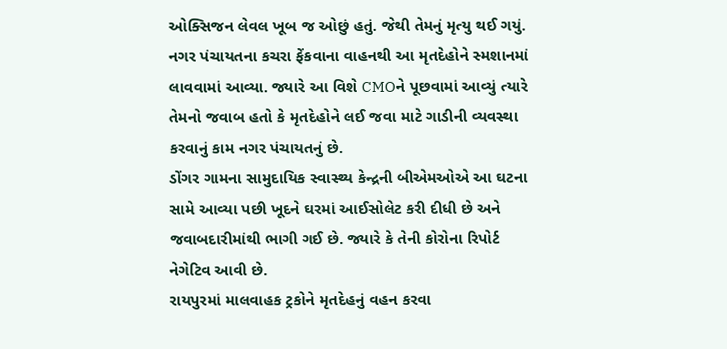ઓક્સિજન લેવલ ખૂબ જ ઓછું હતું. જેથી તેમનું મૃત્યુ થઈ ગયું.
નગર પંચાયતના કચરા ફેંકવાના વાહનથી આ મૃતદેહોને સ્મશાનમાં લાવવામાં આવ્યા. જ્યારે આ વિશે CMOને પૂછવામાં આવ્યું ત્યારે તેમનો જવાબ હતો કે મૃતદેહોને લઈ જવા માટે ગાડીની વ્યવસ્થા કરવાનું કામ નગર પંચાયતનું છે.
ડોંગર ગામના સામુદાયિક સ્વાસ્થ્ય કેન્દ્રની બીએમઓએ આ ઘટના સામે આવ્યા પછી ખૂદને ઘરમાં આઈસોલેટ કરી દીધી છે અને જવાબદારીમાંથી ભાગી ગઈ છે. જ્યારે કે તેની કોરોના રિપોર્ટ નેગેટિવ આવી છે.
રાયપુરમાં માલવાહક ટ્રકોને મૃતદેહનું વહન કરવા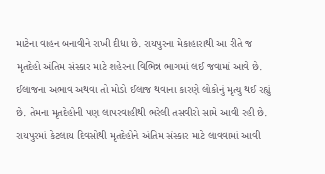માટેના વાહન બનાવીને રાખી દીધા છે. રાયપુરના મેકાહારાથી આ રીતે જ મૃતદેહો અંતિમ સંસ્કાર માટે શહેરના વિભિન્ન ભાગમાં લઈ જવામાં આવે છે. ઈલાજના અભાવ અથવા તો મોડો ઈલાજ થવાના કારણે લોકોનું મૃત્યુ થઈ રહ્યું છે. તેમના મૃતદેહોની પણ લાપરવાહીથી ભરેલી તસવીરો સામે આવી રહી છે. રાયપુરમાં કેટલાય દિવસોથી મૃતદેહોને અંતિમ સંસ્કાર માટે લાવવામાં આવી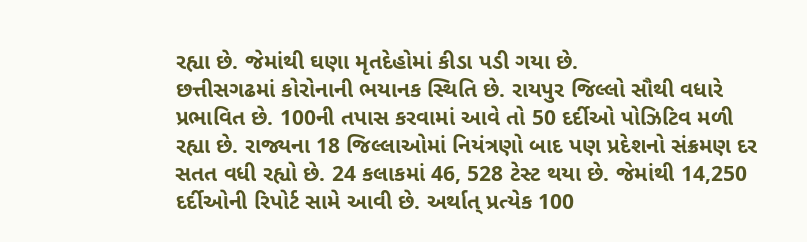રહ્યા છે. જેમાંથી ઘણા મૃતદેહોમાં કીડા પડી ગયા છે.
છત્તીસગઢમાં કોરોનાની ભયાનક સ્થિતિ છે. રાયપુર જિલ્લો સૌથી વધારે પ્રભાવિત છે. 100ની તપાસ કરવામાં આવે તો 50 દર્દીઓ પોઝિટિવ મળી રહ્યા છે. રાજ્યના 18 જિલ્લાઓમાં નિયંત્રણો બાદ પણ પ્રદેશનો સંક્રમણ દર સતત વધી રહ્યો છે. 24 કલાકમાં 46, 528 ટેસ્ટ થયા છે. જેમાંથી 14,250 દર્દીઓની રિપોર્ટ સામે આવી છે. અર્થાત્ પ્રત્યેક 100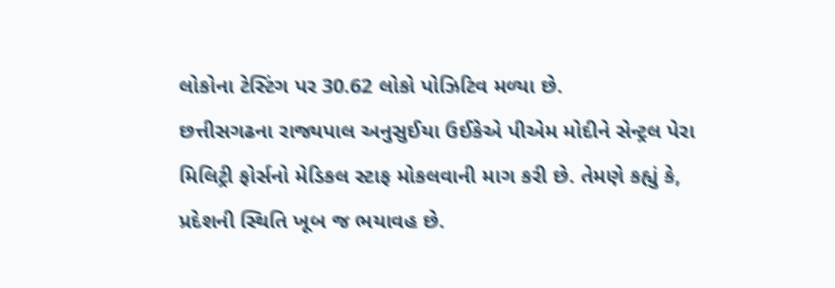લોકોના ટેસ્ટિંગ પર 30.62 લોકો પોઝિટિવ મળ્યા છે.
છત્તીસગઢના રાજ્યપાલ અનુસુઈયા ઉઈકેએ પીએમ મોદીને સેન્ટ્રલ પેરા મિલિટ્રી ફોર્સનો મેડિકલ સ્ટાફ મોકલવાની માગ કરી છે. તેમણે કહ્યું કે, પ્રદેશની સ્થિતિ ખૂબ જ ભયાવહ છે.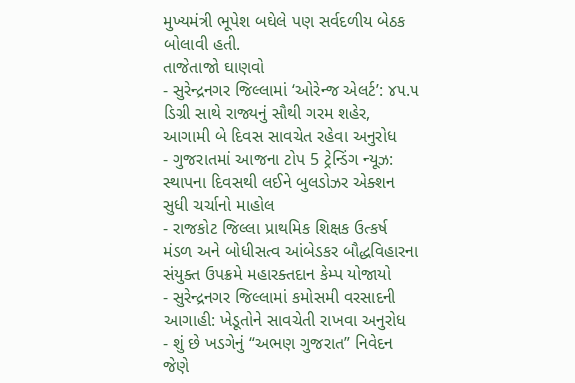મુખ્યમંત્રી ભૂપેશ બઘેલે પણ સર્વદળીય બેઠક બોલાવી હતી.
તાજેતાજો ઘાણવો
- સુરેન્દ્રનગર જિલ્લામાં ‘ઓરેન્જ એલર્ટ’: ૪૫.૫ ડિગ્રી સાથે રાજ્યનું સૌથી ગરમ શહેર, આગામી બે દિવસ સાવચેત રહેવા અનુરોધ
- ગુજરાતમાં આજના ટોપ 5 ટ્રેન્ડિંગ ન્યૂઝ: સ્થાપના દિવસથી લઈને બુલડોઝર એક્શન સુધી ચર્ચાનો માહોલ
- રાજકોટ જિલ્લા પ્રાથમિક શિક્ષક ઉત્કર્ષ મંડળ અને બોધીસત્વ આંબેડકર બૌદ્ધવિહારના સંયુક્ત ઉપક્રમે મહારક્તદાન કેમ્પ યોજાયો
- સુરેન્દ્રનગર જિલ્લામાં કમોસમી વરસાદની આગાહી: ખેડૂતોને સાવચેતી રાખવા અનુરોધ
- શું છે ખડગેનું “અભણ ગુજરાત” નિવેદન જેણે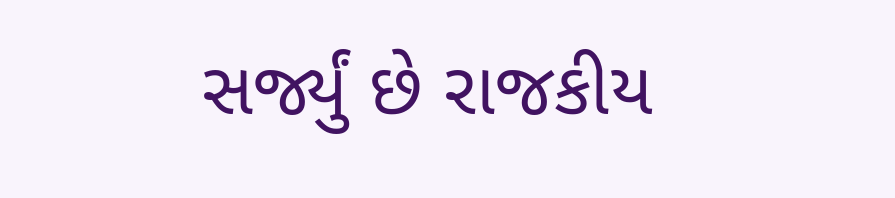સર્જ્યું છે રાજકીય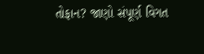તોફાન? જાણો સંપૂર્ણ વિગત